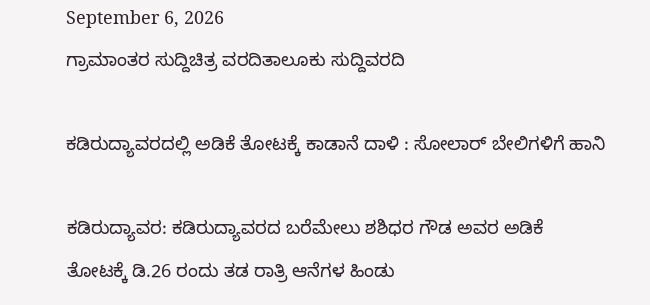September 6, 2026
ಗ್ರಾಮಾಂತರ ಸುದ್ದಿಚಿತ್ರ ವರದಿತಾಲೂಕು ಸುದ್ದಿವರದಿ

ಕಡಿರುದ್ಯಾವರದಲ್ಲಿ ಅಡಿಕೆ ತೋಟಕ್ಕೆ ಕಾಡಾನೆ ದಾಳಿ : ಸೋಲಾರ್ ಬೇಲಿಗಳಿಗೆ ಹಾನಿ

ಕಡಿರುದ್ಯಾವರ: ಕಡಿರುದ್ಯಾವರದ ಬರೆಮೇಲು ಶಶಿಧರ ಗೌಡ ಅವರ ಅಡಿಕೆ ತೋಟಕ್ಕೆ ಡಿ.26 ರಂದು ತಡ ರಾತ್ರಿ ಆನೆಗಳ ಹಿಂಡು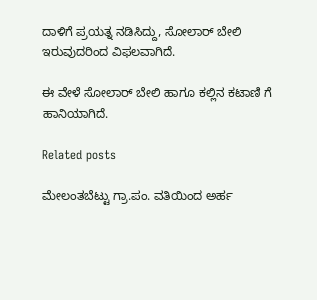ದಾಳಿಗೆ ಪ್ರಯತ್ನ ನಡಿಸಿದ್ದು, ಸೋಲಾರ್ ಬೇಲಿ ಇರುವುದರಿಂದ ವಿಫಲವಾಗಿದೆ.

ಈ ವೇಳೆ ಸೋಲಾರ್ ಬೇಲಿ ಹಾಗೂ ಕಲ್ಲಿನ ಕಟಾಣಿ ಗೆ ಹಾನಿಯಾಗಿದೆ.

Related posts

ಮೇಲಂತಬೆಟ್ಟು ಗ್ರಾ.ಪಂ. ವತಿಯಿಂದ ಅರ್ಹ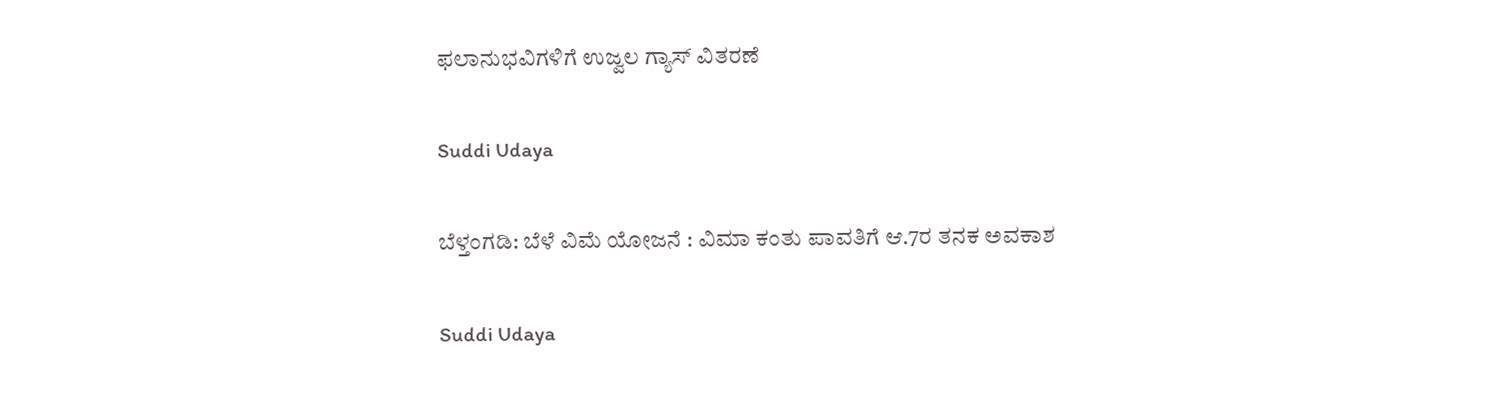ಫಲಾನುಭವಿಗಳಿಗೆ ಉಜ್ವಲ ಗ್ಯಾಸ್ ವಿತರಣೆ

Suddi Udaya

ಬೆಳ್ತಂಗಡಿ: ಬೆಳೆ ವಿಮೆ ಯೋಜನೆ : ವಿಮಾ ಕಂತು ಪಾವತಿಗೆ ಆ.7ರ ತನಕ ಅವಕಾಶ

Suddi Udaya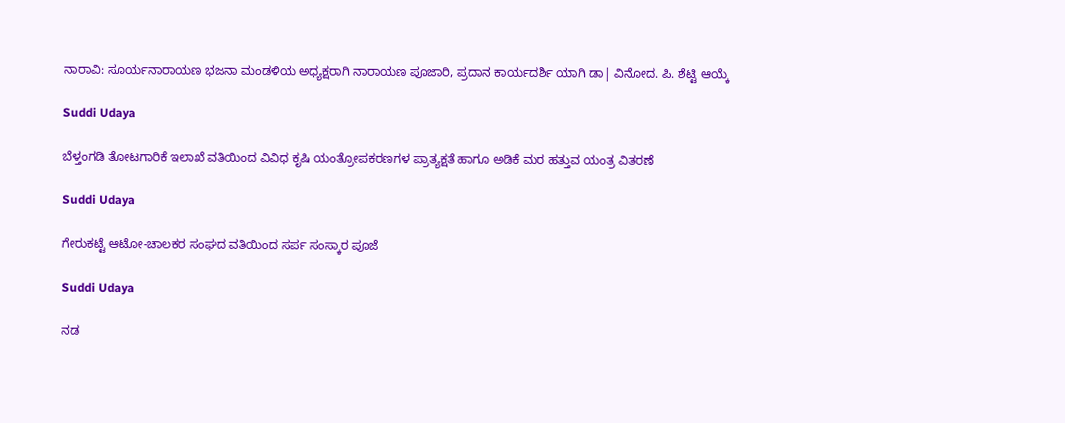ನಾರಾವಿ: ಸೂರ್ಯನಾರಾಯಣ ಭಜನಾ ಮಂಡಳಿಯ ಅಧ್ಯಕ್ಷರಾಗಿ ನಾರಾಯಣ ಪೂಜಾರಿ, ಪ್ರದಾನ ಕಾರ್ಯದರ್ಶಿ ಯಾಗಿ ಡಾ| ವಿನೋದ. ಪಿ. ಶೆಟ್ಟಿ ಆಯ್ಕೆ

Suddi Udaya

ಬೆಳ್ತಂಗಡಿ ತೋಟಗಾರಿಕೆ ಇಲಾಖೆ ವತಿಯಿಂದ ವಿವಿಧ ಕೃಷಿ ಯಂತ್ರೋಪಕರಣಗಳ ಪ್ರಾತ್ಯಕ್ಷತೆ ಹಾಗೂ ಅಡಿಕೆ ಮರ ಹತ್ತುವ ಯಂತ್ರ ವಿತರಣೆ

Suddi Udaya

ಗೇರುಕಟ್ಟೆ ಆಟೋ-ಚಾಲಕರ ಸಂಘದ ವತಿಯಿಂದ ಸರ್ಪ ಸಂಸ್ಕಾರ ಪೂಜೆ

Suddi Udaya

ನಡ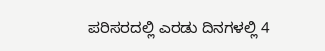ಪರಿಸರದಲ್ಲಿ ಎರಡು ದಿನಗಳಲ್ಲಿ 4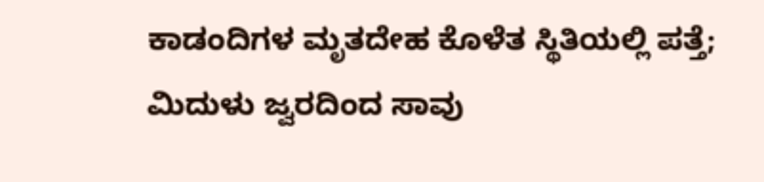ಕಾಡಂದಿಗಳ ಮೃತದೇಹ ಕೊಳೆತ ಸ್ಥಿತಿಯಲ್ಲಿ ಪತ್ತೆ; ಮಿದುಳು ಜ್ವರದಿಂದ ಸಾವು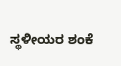ಸ್ಥಳೀಯರ ಶಂಕೆ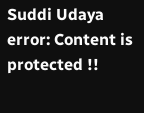Suddi Udaya
error: Content is protected !!